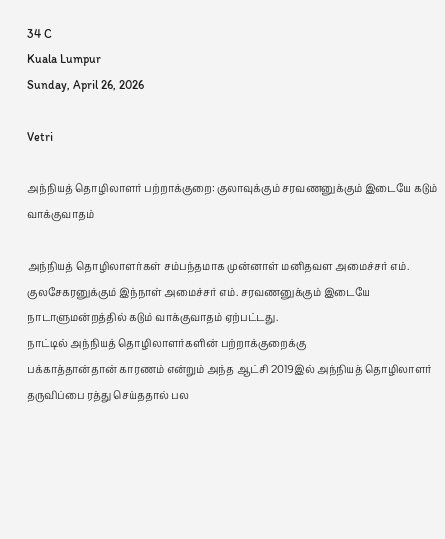34 C
Kuala Lumpur
Sunday, April 26, 2026

Vetri

அந்நியத் தொழிலாளர் பற்றாக்குறை: குலாவுக்கும் சரவணனுக்கும் இடையே கடும் வாக்குவாதம்

அந்நியத் தொழிலாளர்கள் சம்பந்தமாக முன்னாள் மனிதவள அமைச்சர் எம். குலசேகரனுக்கும் இந்நாள் அமைச்சர் எம். சரவணனுக்கும் இடையே நாடாளுமன்றத்தில் கடும் வாக்குவாதம் ஏற்பட்டது.
நாட்டில் அந்நியத் தொழிலாளர்களின் பற்றாக்குறைக்கு
பக்காத்தான்தான் காரணம் என்றும் அந்த ஆட்சி 2019இல் அந்நியத் தொழிலாளர் தருவிப்பை ரத்து செய்ததால் பல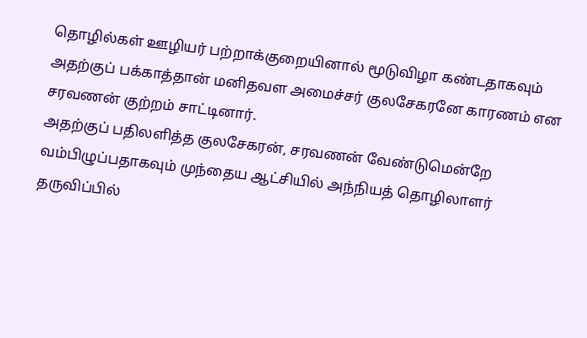தொழில்கள் ஊழியர் பற்றாக்குறையினால் மூடுவிழா கண்டதாகவும் அதற்குப் பக்காத்தான் மனிதவள அமைச்சர் குலசேகரனே காரணம் என சரவணன் குற்றம் சாட்டினார்.
அதற்குப் பதிலளித்த குலசேகரன், சரவணன் வேண்டுமென்றே வம்பிழுப்பதாகவும் முந்தைய ஆட்சியில் அந்நியத் தொழிலாளர் தருவிப்பில்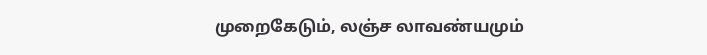முறைகேடும், லஞ்ச லாவண்யமும்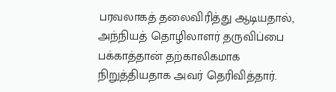பரவலாகத் தலைவிரித்து ஆடியதால், அந்நியத் தொழிலாளர் தருவிப்பை பக்காத்தான் தற்காலிகமாக நிறுத்தியதாக அவர் தெரிவித்தார்.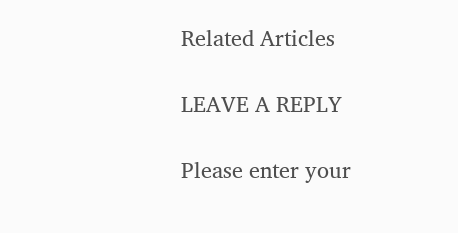Related Articles

LEAVE A REPLY

Please enter your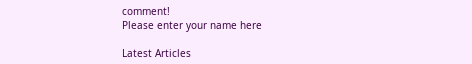comment!
Please enter your name here

Latest Articles